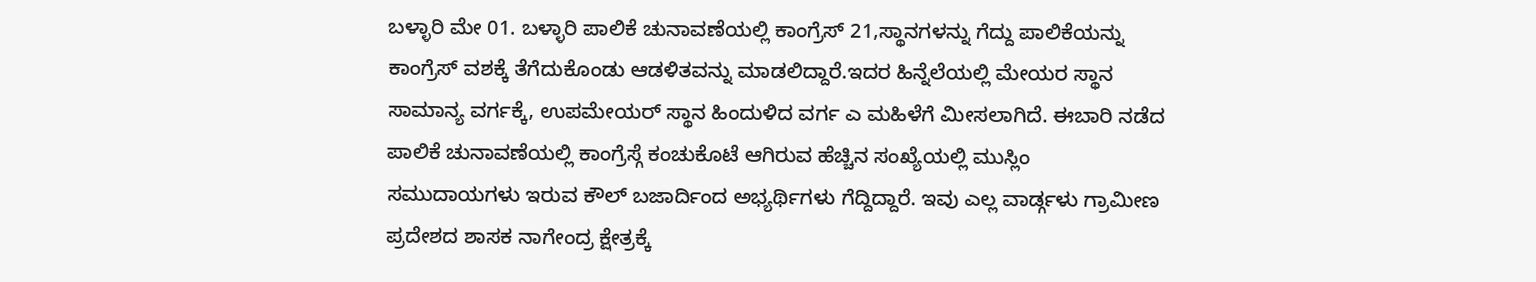ಬಳ್ಳಾರಿ ಮೇ 01. ಬಳ್ಳಾರಿ ಪಾಲಿಕೆ ಚುನಾವಣೆಯಲ್ಲಿ ಕಾಂಗ್ರೆಸ್ 21,ಸ್ಥಾನಗಳನ್ನು ಗೆದ್ದು ಪಾಲಿಕೆಯನ್ನು ಕಾಂಗ್ರೆಸ್ ವಶಕ್ಕೆ ತೆಗೆದುಕೊಂಡು ಆಡಳಿತವನ್ನು ಮಾಡಲಿದ್ದಾರೆ.ಇದರ ಹಿನ್ನೆಲೆಯಲ್ಲಿ ಮೇಯರ ಸ್ಥಾನ ಸಾಮಾನ್ಯ ವರ್ಗಕ್ಕೆ, ಉಪಮೇಯರ್ ಸ್ಥಾನ ಹಿಂದುಳಿದ ವರ್ಗ ಎ ಮಹಿಳೆಗೆ ಮೀಸಲಾಗಿದೆ. ಈಬಾರಿ ನಡೆದ ಪಾಲಿಕೆ ಚುನಾವಣೆಯಲ್ಲಿ ಕಾಂಗ್ರೆಸ್ಗೆ ಕಂಚುಕೊಟೆ ಆಗಿರುವ ಹೆಚ್ಚಿನ ಸಂಖ್ಯೆಯಲ್ಲಿ ಮುಸ್ಲಿಂ ಸಮುದಾಯಗಳು ಇರುವ ಕೌಲ್ ಬಜಾರ್ದಿಂದ ಅಭ್ಯರ್ಥಿಗಳು ಗೆದ್ದಿದ್ದಾರೆ. ಇವು ಎಲ್ಲ ವಾರ್ಡ್ಗಳು ಗ್ರಾಮೀಣ ಪ್ರದೇಶದ ಶಾಸಕ ನಾಗೇಂದ್ರ ಕ್ಷೇತ್ರಕ್ಕೆ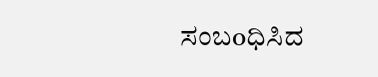ಸಂಬoಧಿಸಿದ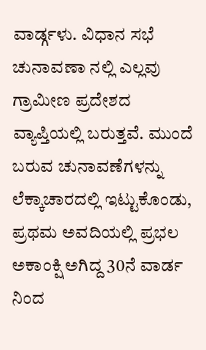ವಾರ್ಡ್ಗಳು. ವಿಧಾನ ಸಭೆ ಚುನಾವಣಾ ನಲ್ಲಿ ಎಲ್ಲವು ಗ್ರಾಮೀಣ ಪ್ರದೇಶದ ವ್ಯಾಪ್ತಿಯಲ್ಲಿ ಬರುತ್ತವೆ. ಮುಂದೆ ಬರುವ ಚುನಾವಣೆಗಳನ್ನು ಲೆಕ್ಕಾಚಾರದಲ್ಲಿ ಇಟ್ಟುಕೊಂಡು, ಪ್ರಥಮ ಅವದಿಯಲ್ಲಿ ಪ್ರಭಲ ಅಕಾಂಕ್ಷಿ ಅಗಿದ್ದ 30ನೆ ವಾರ್ಡ ನಿಂದ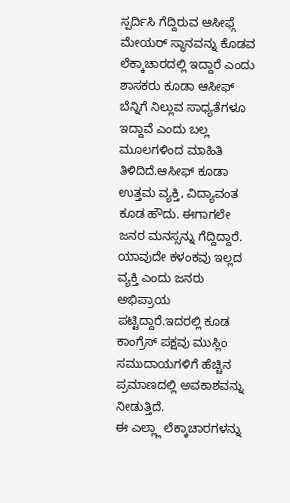ಸ್ಪರ್ದಿಸಿ ಗೆದ್ದಿರುವ ಆಸೀಫ್ಗೆ ಮೇಯರ್ ಸ್ಥಾನವನ್ನು ಕೊಡವ ಲೆಕ್ಕಾಚಾರದಲ್ಲಿ ಇದ್ದಾರೆ ಎಂದು ಶಾಸಕರು ಕೂಡಾ ಆಸೀಫ್ ಬೆನ್ನಿಗೆ ನಿಲ್ಲುವ ಸಾಧ್ಯತೆಗಳೂ ಇದ್ದಾವೆ ಎಂದು ಬಲ್ಲ ಮೂಲಗಳಿಂದ ಮಾಹಿತಿ ತಿಳಿದಿದೆ.ಆಸೀಫ್ ಕೂಡಾ ಉತ್ತಮ ವ್ಯಕ್ತಿ, ವಿದ್ಯಾವಂತ ಕೂಡ ಹೌದು. ಈಗಾಗಲೇ ಜನರ ಮನಸ್ಸನ್ನು ಗೆದ್ದಿದ್ದಾರೆ. ಯಾವುದೇ ಕಳಂಕವು ಇಲ್ಲದ ವ್ಯಕ್ತಿ ಎಂದು ಜನರು ಅಭಿಪ್ರಾಯ ಪಟ್ಟಿದ್ದಾರೆ.ಇದರಲ್ಲಿ ಕೂಡ ಕಾಂಗ್ರೆಸ್ ಪಕ್ಷವು ಮುಸ್ಲಿಂ ಸಮುದಾಯಗಳಿಗೆ ಹೆಚ್ಚಿನ ಪ್ರಮಾಣದಲ್ಲಿ ಅವಕಾಶವನ್ನು ನೀಡುತ್ತಿದೆ.
ಈ ಎಲ್ಲ್ಲಾ ಲೆಕ್ಕಾಚಾರಗಳನ್ನು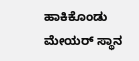ಹಾಕಿಕೊಂಡು ಮೇಯರ್ ಸ್ಥಾನ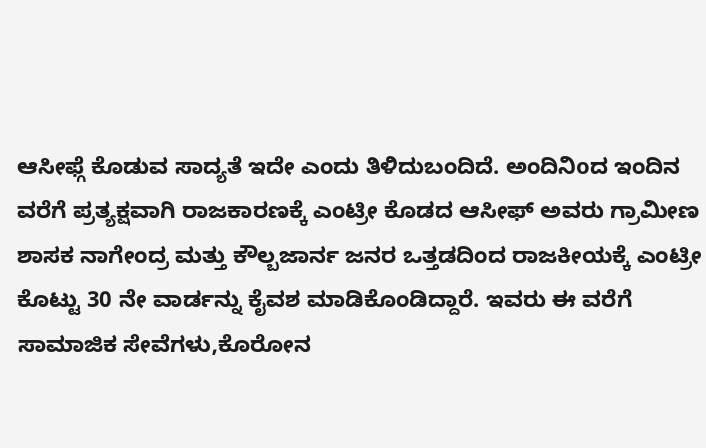ಆಸೀಫ್ಗೆ ಕೊಡುವ ಸಾದ್ಯತೆ ಇದೇ ಎಂದು ತಿಳಿದುಬಂದಿದೆ. ಅಂದಿನಿoದ ಇಂದಿನ ವರೆಗೆ ಪ್ರತ್ಯಕ್ಷವಾಗಿ ರಾಜಕಾರಣಕ್ಕೆ ಎಂಟ್ರೀ ಕೊಡದ ಆಸೀಫ್ ಅವರು ಗ್ರಾಮೀಣ ಶಾಸಕ ನಾಗೇಂದ್ರ ಮತ್ತು ಕೌಲ್ಬಜಾರ್ನ ಜನರ ಒತ್ತಡದಿಂದ ರಾಜಕೀಯಕ್ಕೆ ಎಂಟ್ರೀ ಕೊಟ್ಟು 30 ನೇ ವಾರ್ಡನ್ನು ಕೈವಶ ಮಾಡಿಕೊಂಡಿದ್ದಾರೆ. ಇವರು ಈ ವರೆಗೆ ಸಾಮಾಜಿಕ ಸೇವೆಗಳು,ಕೊರೋನ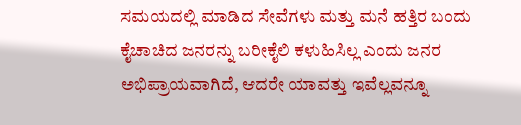ಸಮಯದಲ್ಲಿ ಮಾಡಿದ ಸೇವೆಗಳು ಮತ್ತು ಮನೆ ಹತ್ತಿರ ಬಂದು ಕೈಚಾಚಿದ ಜನರನ್ನು ಬರೀಕೈಲಿ ಕಳುಹಿಸಿಲ್ಲ ಎಂದು ಜನರ ಅಭಿಪ್ರಾಯವಾಗಿದೆ, ಆದರೇ ಯಾವತ್ತು ಇವೆಲ್ಲವನ್ನೂ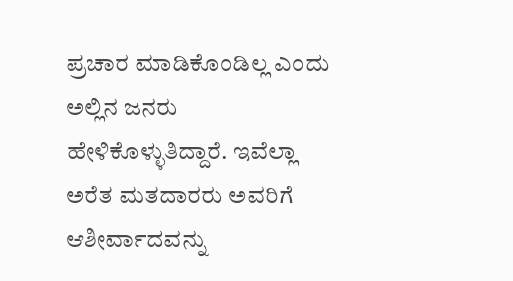ಪ್ರಚಾರ ಮಾಡಿಕೊಂಡಿಲ್ಲ ಎಂದು ಅಲ್ಲಿನ ಜನರು ಹೇಳಿಕೊಳ್ಳುತಿದ್ದಾರೆ. ಇವೆಲ್ಲಾ ಅರೆತ ಮತದಾರರು ಅವರಿಗೆ ಆಶೀರ್ವಾದವನ್ನು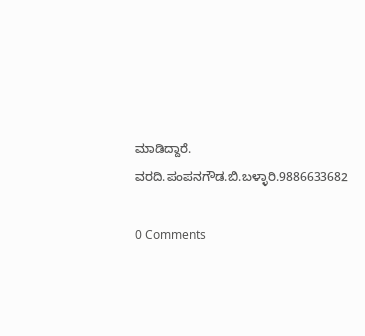ಮಾಡಿದ್ದಾರೆ.
ವರದಿ.ಪಂಪನಗೌಡ.ಬಿ.ಬಳ್ಳಾರಿ.9886633682

0 Comments